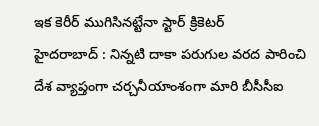ఇక కెరీర్ ముగిసినట్టేనా స్టార్ క్రికెటర్
హైదరాబాద్ : నిన్నటి దాకా పరుగుల వరద పారించి దేశ వ్యాప్తంగా చర్చనీయాంశంగా మారి బీసీసీఐ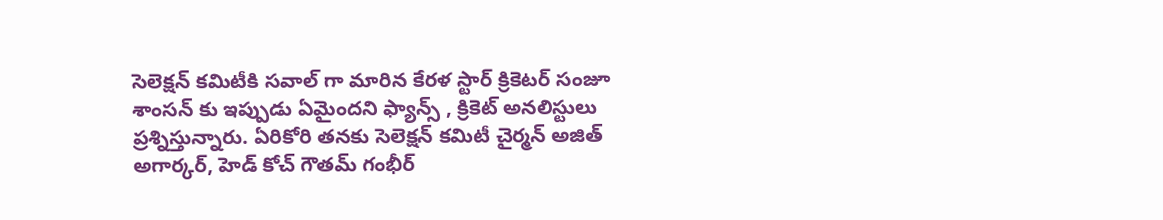సెలెక్షన్ కమిటీకి సవాల్ గా మారిన కేరళ స్టార్ క్రికెటర్ సంజూ శాంసన్ కు ఇప్పుడు ఏమైందని ఫ్యాన్స్ , క్రికెట్ అనలిస్టులు ప్రశ్నిస్తున్నారు. ఏరికోరి తనకు సెలెక్షన్ కమిటీ చైర్మన్ అజిత్ అగార్కర్, హెడ్ కోచ్ గౌతమ్ గంభీర్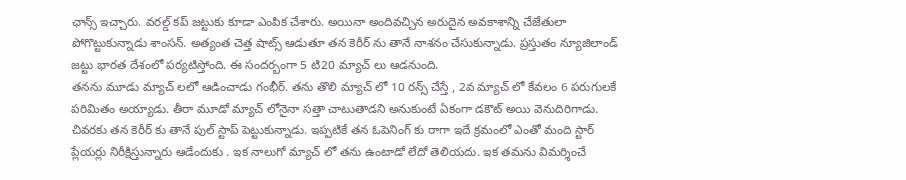ఛాన్స్ ఇచ్చారు. వరల్డ్ కప్ జట్టుకు కూడా ఎంపిక చేశారు. అయినా అందివచ్చిన అరుదైన అవకాశాన్ని చేజేతులా పోగొట్టుకున్నాడు శాంసన్. అత్యంత చెత్త షాట్స్ ఆడుతూ తన కెరీర్ ను తానే నాశనం చేసుకున్నాడు. ప్రస్తుతం న్యూజిలాండ్ జట్టు భారత దేశంలో పర్యటిస్తోంది. ఈ సందర్బంగా 5 టి20 మ్యాచ్ లు ఆడనుంది.
తనను మూడు మ్యాచ్ లలో ఆడించాడు గంభీర్. తను తొలి మ్యాచ్ లో 10 రన్స్ చేస్తే , 2వ మ్యాచ్ లో కేవలం 6 పరుగులకే పరిమితం అయ్యాడు. తీరా మూడో మ్యాచ్ లోనైనా సత్తా చాటుతాడని అనుకుంటే ఏకంగా డకౌట్ అయి వెనుదిరిగాడు. చివరకు తన కెరీర్ కు తానే పుల్ స్టాప్ పెట్టుకున్నాడు. ఇప్పటికే తన ఓపెనింగ్ కు రాగా ఇదే క్రమంలో ఎంతో మంది స్టార్ ప్లేయర్లు నిరీక్షిస్తున్నారు ఆడేందుకు . ఇక నాలుగో మ్యాచ్ లో తను ఉంటాడో లేదో తెలియదు. ఇక తమను విమర్శించే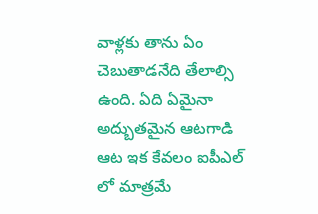వాళ్లకు తాను ఏం చెబుతాడనేది తేలాల్సి ఉంది. ఏది ఏమైనా అద్బుతమైన ఆటగాడి ఆట ఇక కేవలం ఐపీఎల్ లో మాత్రమే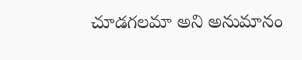చూడగలమా అని అనుమానం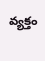వ్యక్తం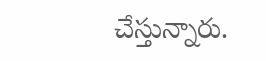చేస్తున్నారు.